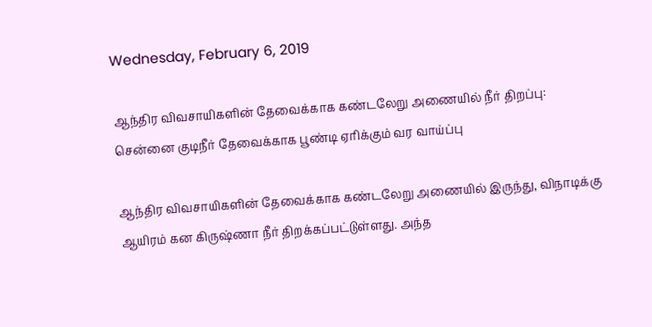Wednesday, February 6, 2019

ஆந்திர விவசாயிகளின் தேவைக்காக கண்டலேறு அணையில் நீர் திறப்பு: சென்னை குடிநீர் தேவைக்காக பூண்டி ஏரிக்கும் வர வாய்ப்பு

ஆந்திர விவசாயிகளின் தேவைக்காக கண்டலேறு அணையில் இருந்து, விநாடிக்கு ஆயிரம் கன கிருஷ்ணா நீர் திறக்கப்பட்டுள்ளது. அந்த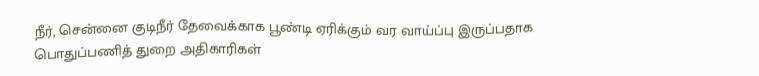நீர், சென்னை குடிநீர் தேவைக்காக பூண்டி ஏரிக்கும் வர வாய்ப்பு இருப்பதாக பொதுப்பணித் துறை அதிகாரிகள்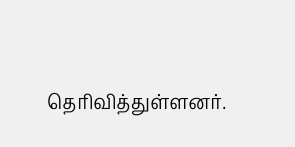தெரிவித்துள்ளனர்.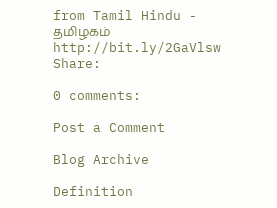from Tamil Hindu - தமிழகம் http://bit.ly/2GaVlsw
Share:

0 comments:

Post a Comment

Blog Archive

Definition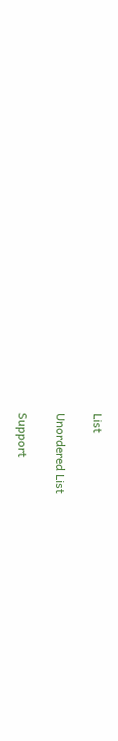List

Unordered List

Support